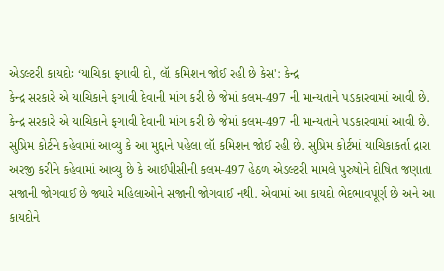એડલ્ટરી કાયદોઃ ‘યાચિકા ફગાવી દો, લૉ કમિશન જોઈ રહી છે કેસ': કેન્દ્ર
કેન્દ્ર સરકારે એ યાચિકાને ફગાવી દેવાની માંગ કરી છે જેમાં કલમ-497 ની માન્યતાને પડકારવામાં આવી છે.
કેન્દ્ર સરકારે એ યાચિકાને ફગાવી દેવાની માંગ કરી છે જેમાં કલમ-497 ની માન્યતાને પડકારવામાં આવી છે. સુપ્રિમ કોર્ટને કહેવામાં આવ્યુ કે આ મુદ્દાને પહેલા લૉ કમિશન જોઈ રહી છે. સુપ્રિમ કોર્ટમાં યાચિકાકર્તા દ્રારા અરજી કરીને કહેવામાં આવ્યુ છે કે આઈપીસીની કલમ-497 હેઠળ એડલ્ટરી મામલે પુરુષોને દોષિત જણાતા સજાની જોગવાઈ છે જ્યારે મહિલાઓને સજાની જોગવાઈ નથી. એવામાં આ કાયદો ભેદભાવપૂર્ણ છે અને આ કાયદોને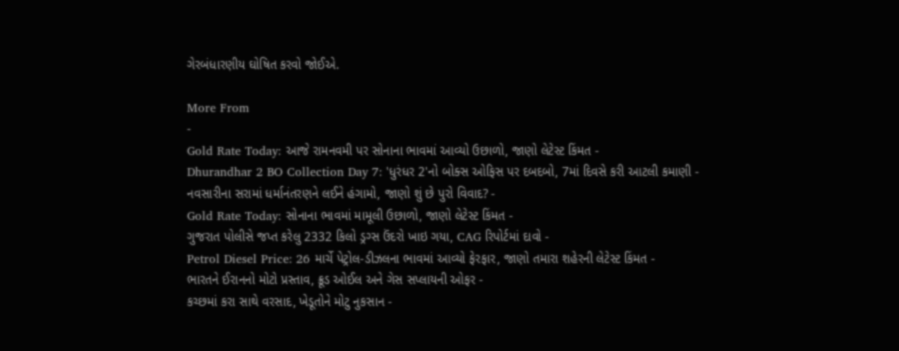ગેરબંધારણીય ઘોષિત કરવો જોઈએ.

More From
-
Gold Rate Today: આજે રામનવમી પર સોનાના ભાવમાં આવ્યો ઉછાળો, જાણો લેટેસ્ટ કિંમત -
Dhurandhar 2 BO Collection Day 7: 'ધુરંધર 2'નો બોક્સ ઓફિસ પર દબદબો, 7માં દિવસે કરી આટલી કમાણી -
નવસારીના સરામાં ધર્માનંતરણને લઈને હંગામો, જાણો શું છે પુરો વિવાદ? -
Gold Rate Today: સોનાના ભાવમાં મામૂલી ઉછાળો, જાણો લેટેસ્ટ કિંમત -
ગુજરાત પોલીસે જપ્ત કરેલુ 2332 કિલો ડ્રગ્સ ઉંદરો ખાઇ ગયા, CAG રિપોર્ટમાં દાવો -
Petrol Diesel Price: 26 માર્ચે પેટ્રોલ-ડીઝલના ભાવમાં આવ્યો ફેરફાર, જાણો તમારા શહેરની લેટેસ્ટ કિંમત -
ભારતને ઈરાનનો મોટો પ્રસ્તાવ, ક્રૂડ ઓઈલ અને ગેસ સપ્લાયની ઓફર -
કચ્છમાં કરા સાથે વરસાદ, ખેડૂતોને મોટુ નુકસાન -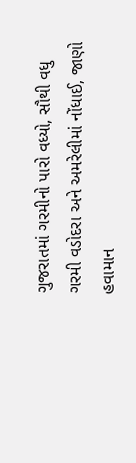ગુજરાતમાં ગરમીનો પારો વધ્યો, સૌથી વધુ ગરમી વડોદરા અને અમરેલીમાં નોંધાઈ, જાણો હવામાન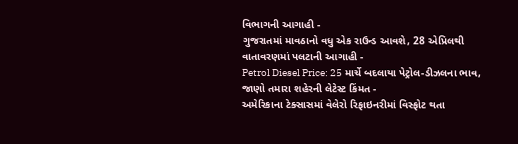વિભાગની આગાહી -
ગુજરાતમાં માવઠાનો વધુ એક રાઉન્ડ આવશે, 28 એપ્રિલથી વાતાવરણમાં પલટાની આગાહી -
Petrol Diesel Price: 25 માર્ચે બદલાયા પેટ્રોલ-ડીઝલના ભાવ, જાણો તમારા શહેરની લેટેસ્ટ કિંમત -
અમેરિકાના ટેક્સાસમાં વેલેરો રિફાઇનરીમાં વિસ્ફોટ થતા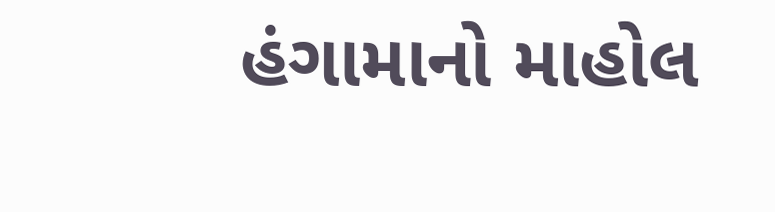હંગામાનો માહોલ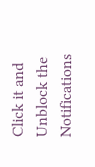Click it and Unblock the Notifications